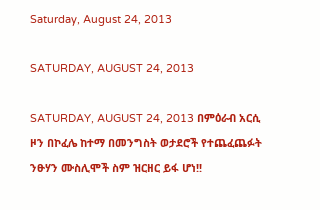Saturday, August 24, 2013

SATURDAY, AUGUST 24, 2013

SATURDAY, AUGUST 24, 2013 በምዕራብ አርሲ ዞን በኮፈሌ ከተማ በመንግስት ወታደሮች የተጨፈጨፉት ንፁሃን ሙስሊሞች ስም ዝርዘር ይፋ ሆነ!!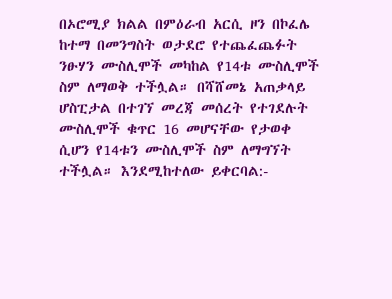በኦሮሚያ ክልል በምዕራብ አርሲ ዞን በኮፈሌ ከተማ በመንግስት ወታደሮ የተጨፈጨፉት ንፁሃን ሙስሊሞች መካከል የ14ቱ ሙስሊሞች ስም ለማወቅ ተችሏል። በሻሸመኔ አጠቃላይ ሆስፒታል በተገኘ መረጃ መሰረት የተገደሉት ሙስሊሞች ቁጥር 16 መሆናቸው የታወቀ ሲሆን የ14ቱን ሙስሊሞች ስም ለማግኘት ተችሏል። እንደሚከተለው ይቀርባል:-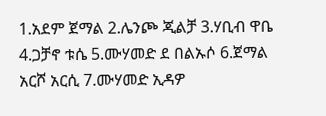1.አደም ጀማል 2.ሌንጮ ጂልቻ 3.ሃቢብ ዋቤ 4.ጋቻኖ ቱሴ 5.ሙሃመድ ደ በልኡሶ 6.ጀማል አርሾ አርሲ 7.ሙሃመድ ኢዳዎ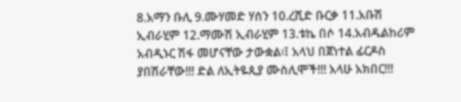8.አማን ቡሊ 9.ሙሃመድ ሃሰን 10.ረሺድ ቡርቃ 11.አቡሽ ኢብራሂም 12.ማሙሽ ኢብራሂም 13.ቱኬ በሶ 14.አብዱልከሪም አብዲኑር ሽፋ መሆናቸው ታውቋል፡፤ አላህ በጀነተል ፊርዶስ ያበሽራቸው!!! ድል ለኢትዬጲያ ሙስሊሞች!!! አላሁ አክበር!!!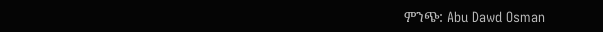ምንጭ: Abu Dawd Osman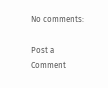No comments:

Post a Comment